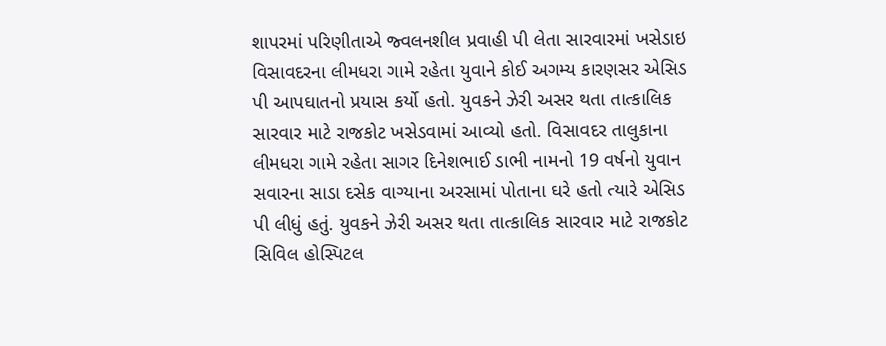શાપરમાં પરિણીતાએ જ્વલનશીલ પ્રવાહી પી લેતા સારવારમાં ખસેડાઇ
વિસાવદરના લીમધરા ગામે રહેતા યુવાને કોઈ અગમ્ય કારણસર એસિડ પી આપઘાતનો પ્રયાસ કર્યો હતો. યુવકને ઝેરી અસર થતા તાત્કાલિક સારવાર માટે રાજકોટ ખસેડવામાં આવ્યો હતો. વિસાવદર તાલુકાના લીમધરા ગામે રહેતા સાગર દિનેશભાઈ ડાભી નામનો 19 વર્ષનો યુવાન સવારના સાડા દસેક વાગ્યાના અરસામાં પોતાના ઘરે હતો ત્યારે એસિડ પી લીધું હતું. યુવકને ઝેરી અસર થતા તાત્કાલિક સારવાર માટે રાજકોટ સિવિલ હોસ્પિટલ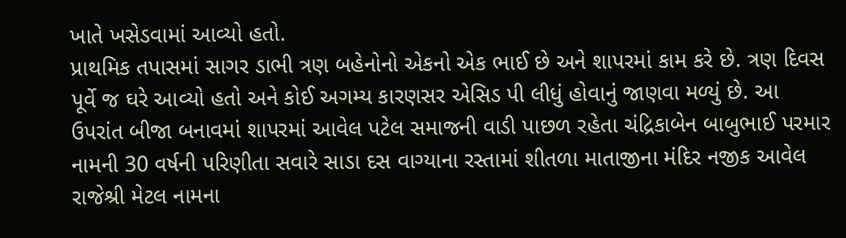ખાતે ખસેડવામાં આવ્યો હતો.
પ્રાથમિક તપાસમાં સાગર ડાભી ત્રણ બહેનોનો એકનો એક ભાઈ છે અને શાપરમાં કામ કરે છે. ત્રણ દિવસ પૂર્વે જ ઘરે આવ્યો હતો અને કોઈ અગમ્ય કારણસર એસિડ પી લીધું હોવાનું જાણવા મળ્યું છે. આ ઉપરાંત બીજા બનાવમાં શાપરમાં આવેલ પટેલ સમાજની વાડી પાછળ રહેતા ચંદ્રિકાબેન બાબુભાઈ પરમાર નામની 30 વર્ષની પરિણીતા સવારે સાડા દસ વાગ્યાના રસ્તામાં શીતળા માતાજીના મંદિર નજીક આવેલ રાજેશ્રી મેટલ નામના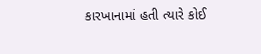કારખાનામાં હતી ત્યારે કોઈ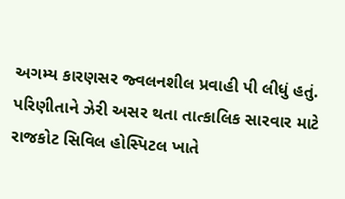અગમ્ય કારણસર જ્વલનશીલ પ્રવાહી પી લીધું હતું. પરિણીતાને ઝેરી અસર થતા તાત્કાલિક સારવાર માટે રાજકોટ સિવિલ હોસ્પિટલ ખાતે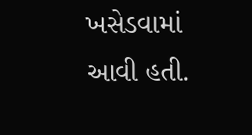ખસેડવામાં આવી હતી.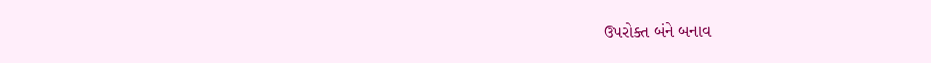ઉપરોક્ત બંને બનાવ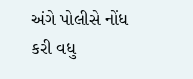અંગે પોલીસે નોંધ કરી વધુ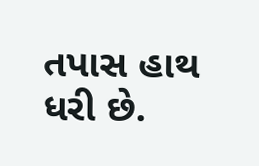તપાસ હાથ ધરી છે.